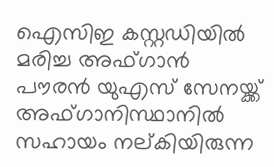ഐസിഇ കസ്റ്റഡിയില്‍ മരിച്ച അഫ്ഗാന്‍ പൗരന്‍ യുഎസ് സേനയ്ക്ക് അഫ്ഗാനിസ്ഥാനില്‍ സഹായം നല്കിയിരുന്ന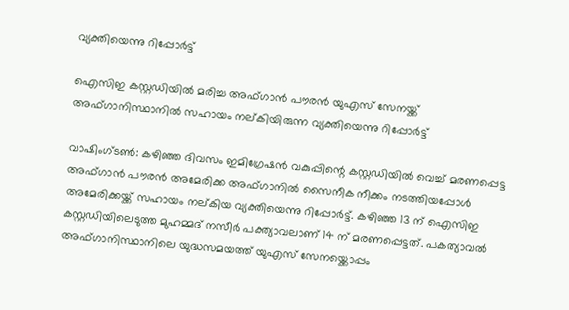വ്യക്തിയെന്നു റിപ്പോര്‍ട്ട്

ഐസിഇ കസ്റ്റഡിയില്‍ മരിച്ച അഫ്ഗാന്‍ പൗരന്‍ യുഎസ് സേനയ്ക്ക് അഫ്ഗാനിസ്ഥാനില്‍ സഹായം നല്കിയിരുന്ന വ്യക്തിയെന്നു റിപ്പോര്‍ട്ട്

വാഷിംഗ്ടണ്‍: കഴിഞ്ഞ ദിവസം ഇമിഗ്രേഷന്‍ വകുപ്പിന്റെ കസ്റ്റഡിയില്‍ വെച്ച് മരണപ്പെട്ട അഫ്ഗാന്‍ പൗരന്‍ അമേരിക്ക അഫ്ഗാനില്‍ സൈനീക നീക്കം നടത്തിയപ്പോള്‍ അമേരിക്കയ്ക്ക് സഹായം നല്കിയ വ്യക്തിയെന്നു റിപ്പോര്‍ട്ട്. കഴിഞ്ഞ 13 ന് ഐസിഇ കസ്റ്റഡിയിലെടുത്ത മുഹമ്മദ് നസീര്‍ പക്ത്യാവലാണ് 14 ന് മരണപ്പെട്ടത്. പകത്യാവല്‍ അഫ്ഗാനിസ്ഥാനിലെ യുദ്ധസമയത്ത് യുഎസ് സേനയ്ക്കൊപ്പം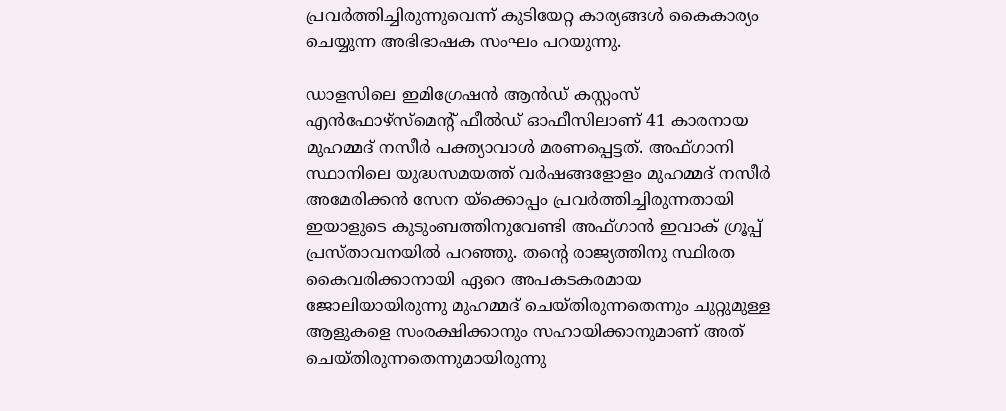പ്രവര്‍ത്തിച്ചിരുന്നുവെന്ന് കുടിയേറ്റ കാര്യങ്ങള്‍ കൈകാര്യം ചെയ്യുന്ന അഭിഭാഷക സംഘം പറയുന്നു.

ഡാളസിലെ ഇമിഗ്രേഷന്‍ ആന്‍ഡ് കസ്റ്റംസ് എന്‍ഫോഴ്സ്മെന്റ് ഫീല്‍ഡ് ഓഫീസിലാണ് 41 കാരനായ മുഹമ്മദ് നസീര്‍ പക്ത്യാവാള്‍ മരണപ്പെട്ടത്. അഫ്ഗാനി സ്ഥാനിലെ യുദ്ധസമയത്ത് വര്‍ഷങ്ങളോളം മുഹമ്മദ് നസീര്‍ അമേരിക്കന്‍ സേന യ്ക്കൊപ്പം പ്രവര്‍ത്തിച്ചിരുന്നതായി ഇയാളുടെ കുടുംബത്തിനുവേണ്ടി അഫ്ഗാന്‍ ഇവാക് ഗ്രൂപ്പ് പ്രസ്താവനയില്‍ പറഞ്ഞു. തന്റെ രാജ്യത്തിനു സ്ഥിരത കൈവരിക്കാനായി ഏറെ അപകടകരമായ ജോലിയായിരുന്നു മുഹമ്മദ് ചെയ്തിരുന്നതെന്നും ചുറ്റുമുള്ള ആളുകളെ സംരക്ഷിക്കാനും സഹായിക്കാനുമാണ് അത് ചെയ്തിരുന്നതെന്നുമായിരുന്നു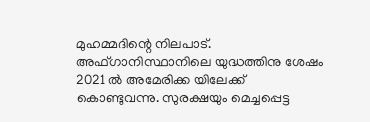മുഹമ്മദിന്റെ നിലപാട്. അഫ്ഗാനിസ്ഥാനിലെ യുദ്ധത്തിനു ശേഷം 2021 ല്‍ അമേരിക്ക യിലേക്ക് കൊണ്ടുവന്നു. സുരക്ഷയും മെച്ചപ്പെട്ട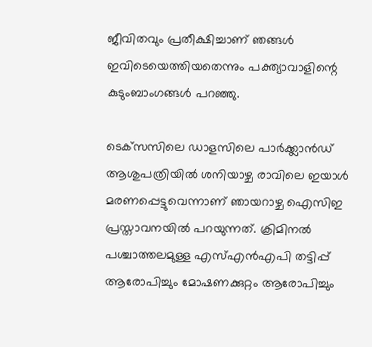ജീവിതവും പ്രതീക്ഷിച്ചാണ് ഞങ്ങള്‍ ഇവിടെയെത്തിയതെന്നും പക്ത്യാവാളിന്റെ കുടുംബാംഗങ്ങള്‍ പറഞ്ഞു.

ടെക്‌സസിലെ ഡാളസിലെ പാര്‍ക്ക്ലാന്‍ഡ് ആശുപത്രിയില്‍ ശനിയാഴ്ച രാവിലെ ഇയാള്‍ മരണപ്പെട്ടുവെന്നാണ് ഞായറാഴ്ച ഐസിഇ പ്രസ്താവനയില്‍ പറയുന്നത്. ക്രിമിനല്‍ പശ്ചാത്തലമുള്ള എസ്എന്‍എപി തട്ടിപ്പ് ആരോപിച്ചും മോഷണക്കുറ്റം ആരോപിച്ചും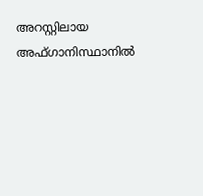അറസ്റ്റിലായ അഫ്ഗാനിസ്ഥാനില്‍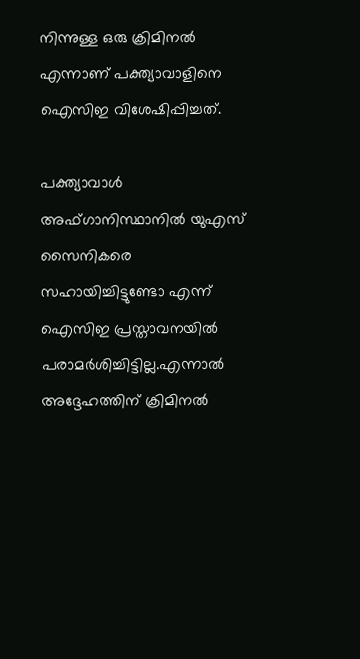നിന്നുള്ള ഒരു ക്രിമിനല്‍ എന്നാണ് പക്ത്യാവാളിനെ ഐസിഇ വിശേഷിപ്പിച്ചത്.

പക്ത്യാവാള്‍ അഫ്ഗാനിസ്ഥാനില്‍ യുഎസ് സൈനികരെ സഹായിച്ചിട്ടുണ്ടോ എന്ന് ഐസിഇ പ്രസ്താവനയില്‍ പരാമര്‍ശിച്ചിട്ടില്ല.എന്നാല്‍ അദ്ദേഹത്തിന് ക്രിമിനല്‍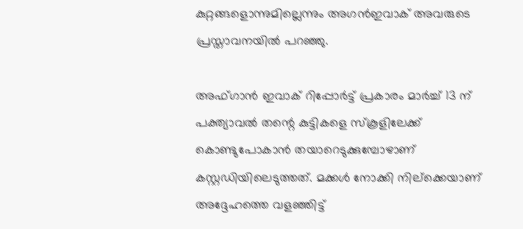കുറ്റങ്ങളൊന്നുമില്ലെന്നും അഗന്‍ഇവാക് അവരുടെ പ്രസ്താവനയില്‍ പറഞ്ഞു.

അഫ്ഗാന്‍ ഇവാക് റിപ്പോര്‍ട്ട് പ്രകാരം മാര്‍ച്ച് 13 ന് പക്ത്യാവല്‍ തന്റെ കുട്ടികളെ സ്‌കൂളിലേക്ക് കൊണ്ടുപോകാന്‍ തയാറെടുക്കുമ്പോഴാണ് കസ്റ്റഡിയിലെടുത്തത്. മക്കള്‍ നോക്കി നില്‌ക്കെയാണ് അദ്ദേഹത്തെ വളഞ്ഞിട്ട്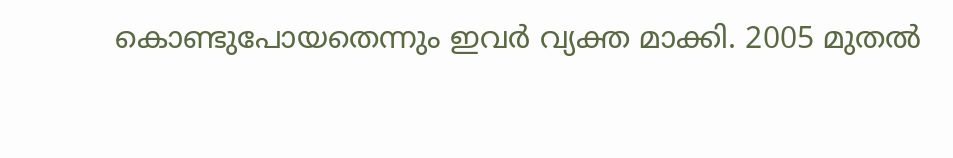കൊണ്ടുപോയതെന്നും ഇവര്‍ വ്യക്ത മാക്കി. 2005 മുതല്‍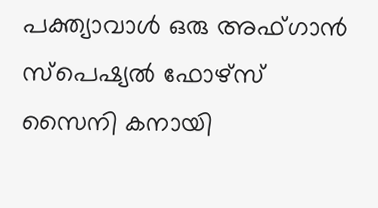പക്ത്യാവാള്‍ ഒരു അഫ്ഗാന്‍ സ്‌പെഷ്യല്‍ ഫോഴ്സ് സൈനി കനായി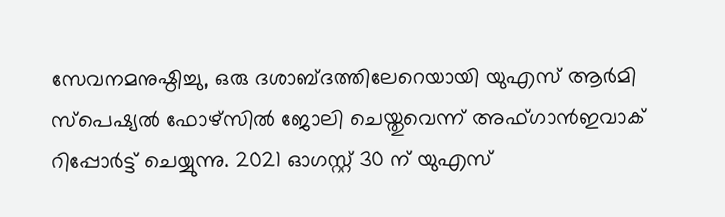സേവനമനുഷ്ഠിച്ചു, ഒരു ദശാബ്ദത്തിലേറെയായി യുഎസ് ആര്‍മി സ്‌പെഷ്യല്‍ ഫോഴ്സില്‍ ജോലി ചെയ്തുവെന്ന് അഫ്ഗാന്‍ഇവാക് റിപ്പോര്‍ട്ട് ചെയ്യുന്നു. 2021 ഓഗസ്റ്റ് 30 ന് യുഎസ്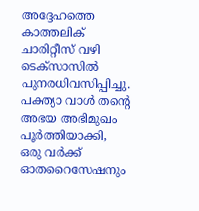അദ്ദേഹത്തെ കാത്തലിക് ചാരിറ്റീസ് വഴി ടെക്‌സാസില്‍ പുനരധിവസിപ്പിച്ചു. പക്ത്യാ വാള്‍ തന്റെ അഭയ അഭിമുഖം പൂര്‍ത്തിയാക്കി, ഒരു വര്‍ക്ക് ഓതറൈസേഷനും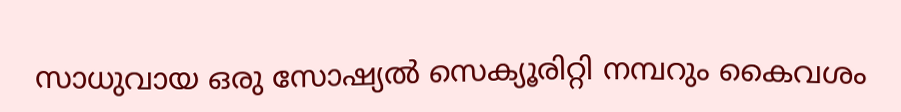സാധുവായ ഒരു സോഷ്യല്‍ സെക്യൂരിറ്റി നമ്പറും കൈവശം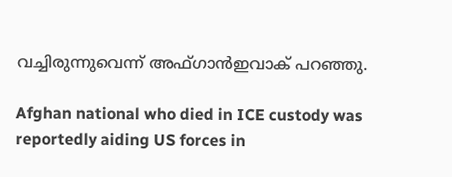വച്ചിരുന്നുവെന്ന് അഫ്ഗാന്‍ഇവാക് പറഞ്ഞു.

Afghan national who died in ICE custody was reportedly aiding US forces in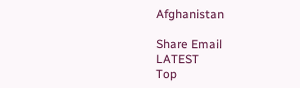Afghanistan

Share Email
LATEST
Top